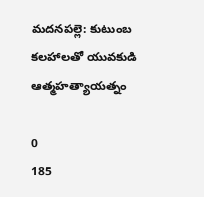మదనపల్లె: కుటుంబ కలహాలతో యువకుడి ఆత్మహత్యాయత్నం

0
185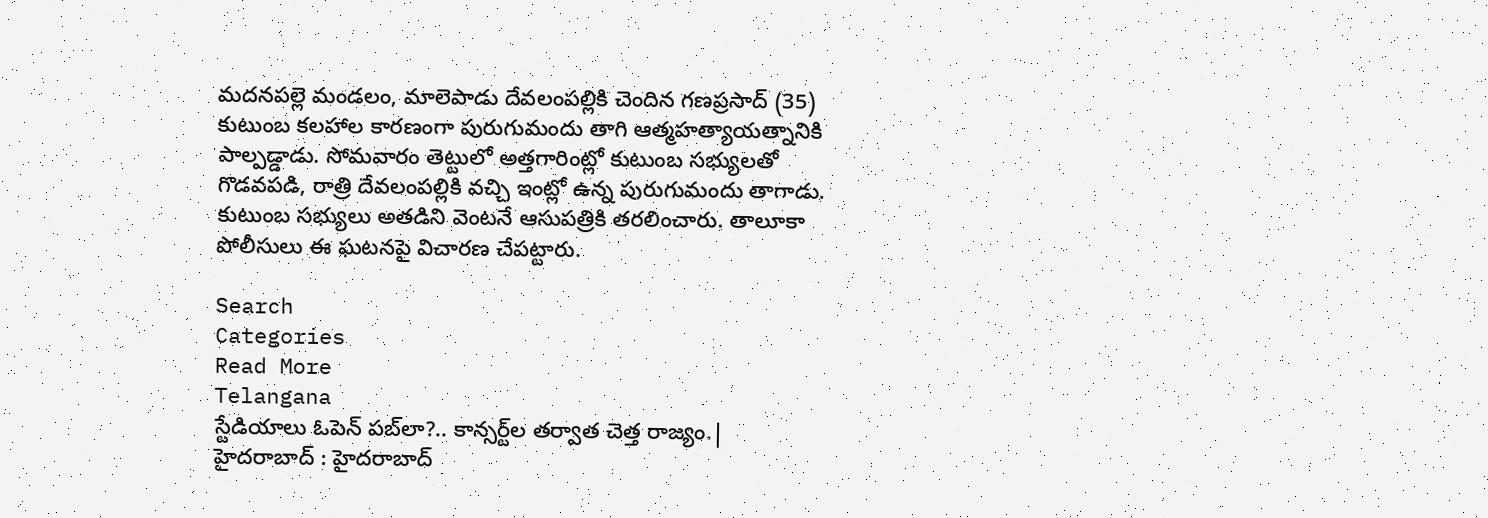మదనపల్లె మండలం, మాలెపాడు దేవలంపల్లికి చెందిన గణప్రసాద్ (35) కుటుంబ కలహాల కారణంగా పురుగుమందు తాగి ఆత్మహత్యాయత్నానికి పాల్పడ్డాడు. సోమవారం తెట్టులో అత్తగారింట్లో కుటుంబ సభ్యులతో గొడవపడి, రాత్రి దేవలంపల్లికి వచ్చి ఇంట్లో ఉన్న పురుగుమందు తాగాడు. కుటుంబ సభ్యులు అతడిని వెంటనే ఆసుపత్రికి తరలించారు. తాలూకా పోలీసులు ఈ ఘటనపై విచారణ చేపట్టారు.

Search
Categories
Read More
Telangana
స్టేడియాలు ఓపెన్ పబ్‌లా?.. కాన్సర్ట్‌ల తర్వాత చెత్త రాజ్యం.|
హైదరాబాద్ : హైదరాబాద్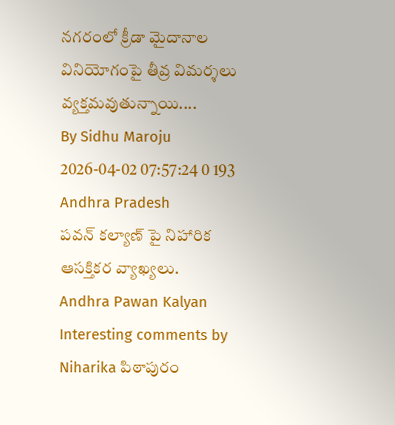నగరంలో క్రీడా మైదానాల వినియోగంపై తీవ్ర విమర్శలు వ్యక్తమవుతున్నాయి....
By Sidhu Maroju 2026-04-02 07:57:24 0 193
Andhra Pradesh
పవన్ కల్యాణ్ పై నిహారిక ఆసక్తికర వ్యాఖ్యలు.
Andhra Pawan Kalyan Interesting comments by Niharika పిఠాపురం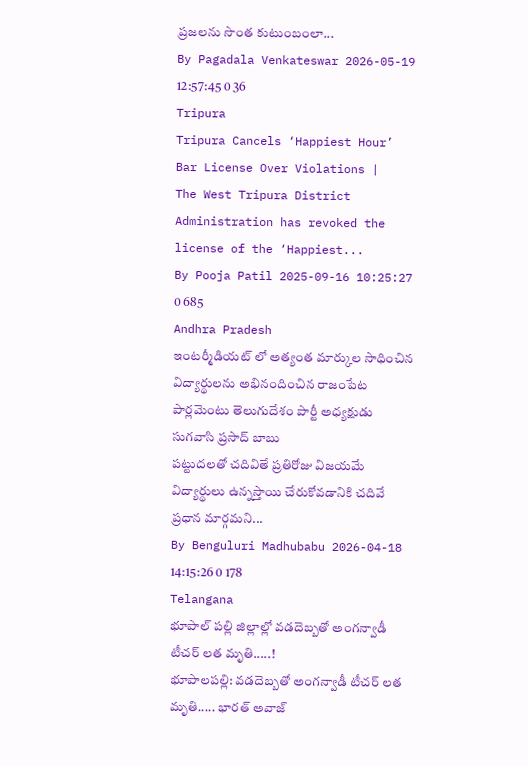ప్రజలను సొంత కుటుంబంలా...
By Pagadala Venkateswar 2026-05-19 12:57:45 0 36
Tripura
Tripura Cancels ‘Happiest Hour’ Bar License Over Violations |
The West Tripura District Administration has revoked the license of the ‘Happiest...
By Pooja Patil 2025-09-16 10:25:27 0 685
Andhra Pradesh
ఇంటర్మీడియట్ లో అత్యంత మార్కుల సాధించిన విద్యార్థులను అభినందించిన రాజంపేట పార్లమెంటు తెలుగుదేశం పార్టీ అధ్యక్షుడు సుగవాసి ప్రసాద్ బాబు
పట్టుదలతో చదివితే ప్రతిరోజు విజయమే విద్యార్థులు ఉన్నస్తాయి చేరుకోవడానికి చదివే ప్రధాన మార్గమని...
By Benguluri Madhubabu 2026-04-18 14:15:26 0 178
Telangana
భూపాల్ పల్లి జిల్లాల్లో వడదెబ్బతో అంగన్వాడీ టీచర్ లత మృతి.....!
భూపాలపల్లి: వడదెబ్బతో అంగన్వాడీ టీచర్ లత మృతి..... భారత్ అవాజ్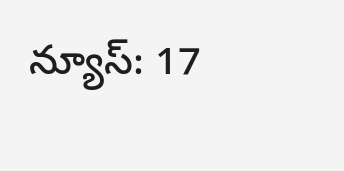న్యూస్: 17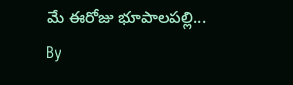మే ఈరోజు భూపాలపల్లి...
By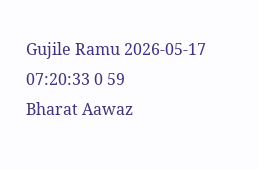Gujile Ramu 2026-05-17 07:20:33 0 59
Bharat Aawaz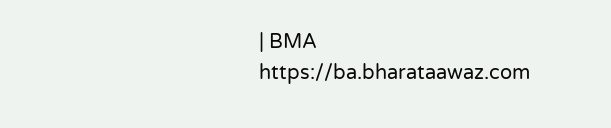| BMA https://ba.bharataawaz.com